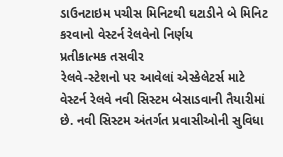ડાઉનટાઇમ પચીસ મિનિટથી ઘટાડીને બે મિનિટ કરવાનો વેસ્ટર્ન રેલવેનો નિર્ણય
પ્રતીકાત્મક તસવીર
રેલવે-સ્ટેશનો પર આવેલાં એસ્કેલેટર્સ માટે વેસ્ટર્ન રેલવે નવી સિસ્ટમ બેસાડવાની તૈયારીમાં છે. નવી સિસ્ટમ અંતર્ગત પ્રવાસીઓની સુવિધા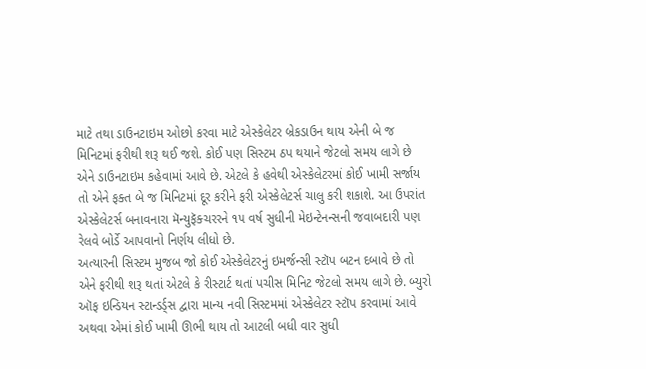માટે તથા ડાઉનટાઇમ ઓછો કરવા માટે એસ્કેલેટર બ્રેકડાઉન થાય એની બે જ મિનિટમાં ફરીથી શરૂ થઈ જશે. કોઈ પણ સિસ્ટમ ઠપ થયાને જેટલો સમય લાગે છે એને ડાઉનટાઇમ કહેવામાં આવે છે. એટલે કે હવેથી એસ્કેલેટરમાં કોઈ ખામી સર્જાય તો એને ફક્ત બે જ મિનિટમાં દૂર કરીને ફરી એસ્કેલેટર્સ ચાલુ કરી શકાશે. આ ઉપરાંત એસ્કેલેટર્સ બનાવનારા મૅન્યુફૅક્ચરરને ૧૫ વર્ષ સુધીની મેઇન્ટેનન્સની જવાબદારી પણ રેલવે બોર્ડે આપવાનો નિર્ણય લીધો છે.
અત્યારની સિસ્ટમ મુજબ જો કોઈ એસ્કેલેટરનું ઇમર્જન્સી સ્ટૉપ બટન દબાવે છે તો એને ફરીથી શરૂ થતાં એટલે કે રીસ્ટાર્ટ થતાં પચીસ મિનિટ જેટલો સમય લાગે છે. બ્યુરો ઑફ ઇન્ડિયન સ્ટાન્ડર્ડ્સ દ્વારા માન્ય નવી સિસ્ટમમાં એસ્કેલેટર સ્ટૉપ કરવામાં આવે અથવા એમાં કોઈ ખામી ઊભી થાય તો આટલી બધી વાર સુધી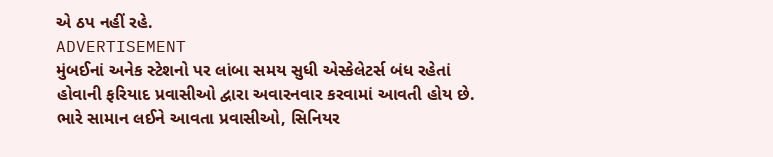એ ઠપ નહીં રહે.
ADVERTISEMENT
મુંબઈનાં અનેક સ્ટેશનો પર લાંબા સમય સુધી એસ્કેલેટર્સ બંધ રહેતાં હોવાની ફરિયાદ પ્રવાસીઓ દ્વારા અવારનવાર કરવામાં આવતી હોય છે. ભારે સામાન લઈને આવતા પ્રવાસીઓ, સિનિયર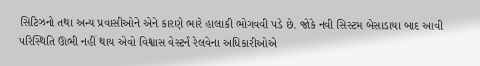સિટિઝનો તથા અન્ય પ્રવાસીઓને એને કારણે ભારે હાલાકી ભોગવવી પડે છે. જોકે નવી સિસ્ટમ બેસાડાયા બાદ આવી પરિસ્થિતિ ઊભી નહીં થાય એવો વિશ્વાસ વેસ્ટર્ન રેલવેના અધિકારીઓએ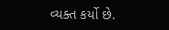વ્યક્ત કર્યો છે.